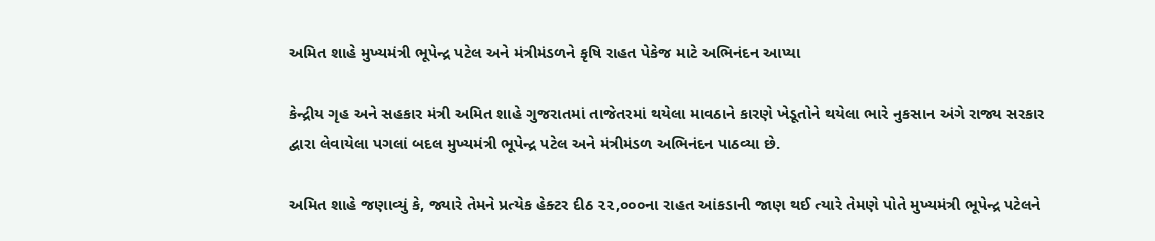અમિત શાહે મુખ્યમંત્રી ભૂપેન્દ્ર પટેલ અને મંત્રીમંડળને કૃષિ રાહત પેકેજ માટે અભિનંદન આપ્યા

કેન્દ્રીય ગૃહ અને સહકાર મંત્રી અમિત શાહે ગુજરાતમાં તાજેતરમાં થયેલા માવઠાને કારણે ખેડૂતોને થયેલા ભારે નુકસાન અંગે રાજ્ય સરકાર દ્વારા લેવાયેલા પગલાં બદલ મુખ્યમંત્રી ભૂપેન્દ્ર પટેલ અને મંત્રીમંડળ અભિનંદન પાઠવ્યા છે.

અમિત શાહે જણાવ્યું કે, જ્યારે તેમને પ્રત્યેક હેક્ટર દીઠ ૨૨,૦૦૦ના રાહત આંકડાની જાણ થઈ ત્યારે તેમણે પોતે મુખ્યમંત્રી ભૂપેન્દ્ર પટેલને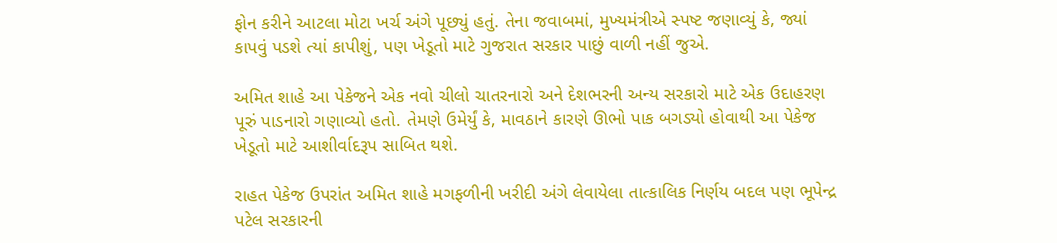ફોન કરીને આટલા મોટા ખર્ચ અંગે પૂછ્યું હતું. તેના જવાબમાં, મુખ્યમંત્રીએ સ્પષ્ટ જણાવ્યું કે, જ્યાં કાપવું પડશે ત્યાં કાપીશું, પણ ખેડૂતો માટે ગુજરાત સરકાર પાછું વાળી નહીં જુએ.

અમિત શાહે આ પેકેજને એક નવો ચીલો ચાતરનારો અને દેશભરની અન્ય સરકારો માટે એક ઉદાહરણ પૂરું પાડનારો ગણાવ્યો હતો. તેમણે ઉમેર્યું કે, માવઠાને કારણે ઊભો પાક બગડ્યો હોવાથી આ પેકેજ ખેડૂતો માટે આશીર્વાદરૂપ સાબિત થશે.

રાહત પેકેજ ઉપરાંત અમિત શાહે મગફળીની ખરીદી અંગે લેવાયેલા તાત્કાલિક નિર્ણય બદલ પણ ભૂપેન્દ્ર પટેલ સરકારની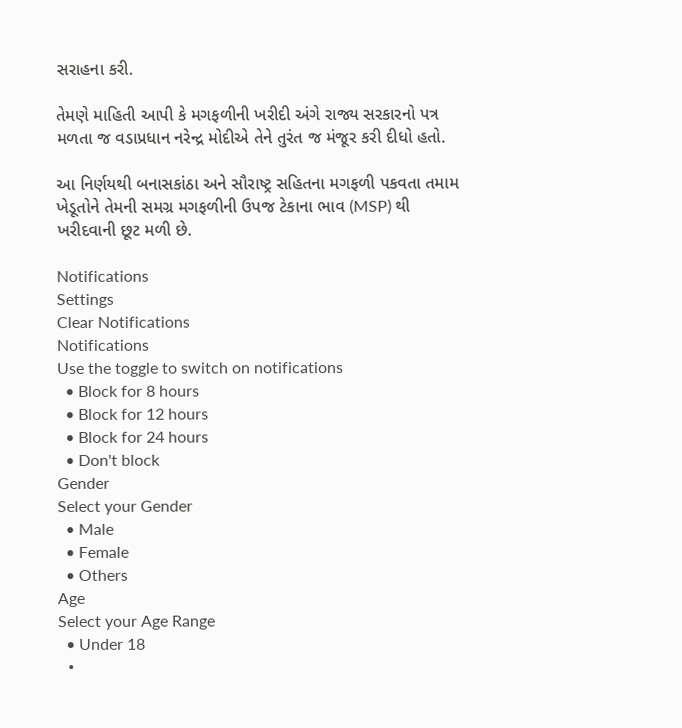સરાહના કરી.

તેમણે માહિતી આપી કે મગફળીની ખરીદી અંગે રાજ્ય સરકારનો પત્ર મળતા જ વડાપ્રધાન નરેન્દ્ર મોદીએ તેને તુરંત જ મંજૂર કરી દીધો હતો.

આ નિર્ણયથી બનાસકાંઠા અને સૌરાષ્ટ્ર સહિતના મગફળી પકવતા તમામ ખેડૂતોને તેમની સમગ્ર મગફળીની ઉપજ ટેકાના ભાવ (MSP) થી ખરીદવાની છૂટ મળી છે.

Notifications
Settings
Clear Notifications
Notifications
Use the toggle to switch on notifications
  • Block for 8 hours
  • Block for 12 hours
  • Block for 24 hours
  • Don't block
Gender
Select your Gender
  • Male
  • Female
  • Others
Age
Select your Age Range
  • Under 18
  •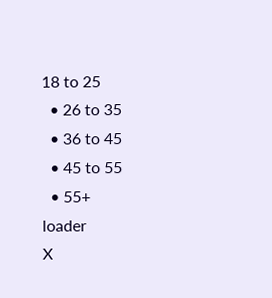18 to 25
  • 26 to 35
  • 36 to 45
  • 45 to 55
  • 55+
loader
X